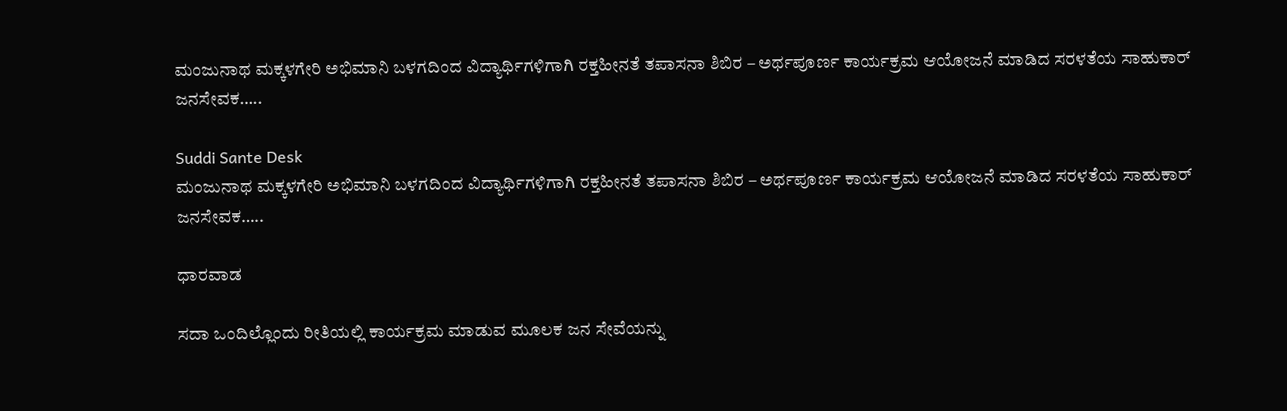ಮಂಜುನಾಥ ಮಕ್ಕಳಗೇರಿ ಅಭಿಮಾನಿ ಬಳಗದಿಂದ ವಿದ್ಯಾರ್ಥಿಗಳಿಗಾಗಿ ರಕ್ತಹೀನತೆ ತಪಾಸನಾ ಶಿಬಿರ – ಅರ್ಥಪೂರ್ಣ ಕಾರ್ಯಕ್ರಮ ಆಯೋಜನೆ ಮಾಡಿದ ಸರಳತೆಯ ಸಾಹುಕಾರ್ ಜನಸೇವಕ…..

Suddi Sante Desk
ಮಂಜುನಾಥ ಮಕ್ಕಳಗೇರಿ ಅಭಿಮಾನಿ ಬಳಗದಿಂದ ವಿದ್ಯಾರ್ಥಿಗಳಿಗಾಗಿ ರಕ್ತಹೀನತೆ ತಪಾಸನಾ ಶಿಬಿರ – ಅರ್ಥಪೂರ್ಣ ಕಾರ್ಯಕ್ರಮ ಆಯೋಜನೆ ಮಾಡಿದ ಸರಳತೆಯ ಸಾಹುಕಾರ್ ಜನಸೇವಕ…..

ಧಾರವಾಡ

ಸದಾ ಒಂದಿಲ್ಲೊಂದು ರೀತಿಯಲ್ಲಿ ಕಾರ್ಯಕ್ರಮ ಮಾಡುವ ಮೂಲಕ ಜನ ಸೇವೆಯನ್ನು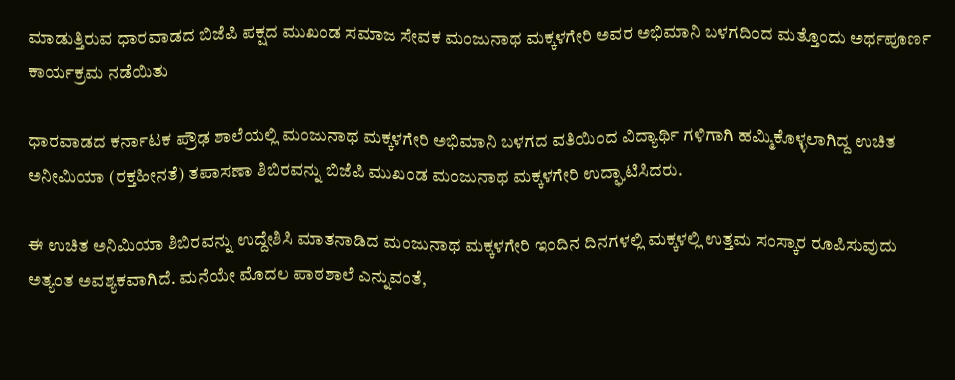ಮಾಡುತ್ತಿರುವ ಧಾರವಾಡದ ಬಿಜೆಪಿ ಪಕ್ಷದ ಮುಖಂಡ ಸಮಾಜ ಸೇವಕ ಮಂಜುನಾಥ ಮಕ್ಕಳಗೇರಿ ಅವರ ಅಭಿಮಾನಿ ಬಳಗದಿಂದ ಮತ್ತೊಂದು ಅರ್ಥಪೂರ್ಣ ಕಾರ್ಯಕ್ರಮ ನಡೆಯಿತು

ಧಾರವಾಡದ ಕರ್ನಾಟಕ ಪ್ರೌಢ ಶಾಲೆಯಲ್ಲಿ ಮಂಜುನಾಥ ಮಕ್ಕಳಗೇರಿ ಅಭಿಮಾನಿ ಬಳಗದ ವತಿಯಿಂದ ವಿದ್ಯಾರ್ಥಿ ಗಳಿಗಾಗಿ ಹಮ್ಮಿಕೊಳ್ಳಲಾಗಿದ್ದ ಉಚಿತ ಅನೀಮಿಯಾ (ರಕ್ತಹೀನತೆ) ತಪಾಸಣಾ ಶಿಬಿರವನ್ನು ಬಿಜೆಪಿ ಮುಖಂಡ ಮಂಜುನಾಥ ಮಕ್ಕಳಗೇರಿ ಉದ್ಘಾಟಿಸಿದರು.

ಈ ಉಚಿತ ಅನಿಮಿಯಾ ಶಿಬಿರವನ್ನು ಉದ್ದೇಶಿಸಿ ಮಾತನಾಡಿದ ಮಂಜುನಾಥ‌ ಮಕ್ಕಳಗೇರಿ ಇಂದಿನ ದಿನಗಳಲ್ಲಿ ಮಕ್ಕಳಲ್ಲಿ ಉತ್ತಮ ಸಂಸ್ಕಾರ ರೂಪಿಸುವುದು ಅತ್ಯಂತ ಅವಶ್ಯಕವಾಗಿದೆ. ಮನೆಯೇ ಮೊದಲ ಪಾಠಶಾಲೆ ಎನ್ನುವಂತೆ,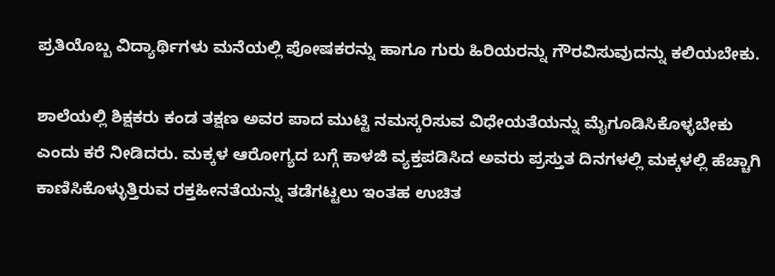ಪ್ರತಿಯೊಬ್ಬ ವಿದ್ಯಾರ್ಥಿಗಳು ಮನೆಯಲ್ಲಿ ಪೋಷಕರನ್ನು ಹಾಗೂ ಗುರು ಹಿರಿಯರನ್ನು ಗೌರವಿಸುವುದನ್ನು ಕಲಿಯಬೇಕು.

ಶಾಲೆಯಲ್ಲಿ ಶಿಕ್ಷಕರು ಕಂಡ ತಕ್ಷಣ ಅವರ ಪಾದ ಮುಟ್ಟಿ ನಮಸ್ಕರಿಸುವ ವಿಧೇಯತೆಯನ್ನು ಮೈಗೂಡಿಸಿಕೊಳ್ಳಬೇಕು ಎಂದು ಕರೆ ನೀಡಿದರು. ಮಕ್ಕಳ ಆರೋಗ್ಯದ ಬಗ್ಗೆ ಕಾಳಜಿ ವ್ಯಕ್ತಪಡಿಸಿದ ಅವರು ಪ್ರಸ್ತುತ ದಿನಗಳಲ್ಲಿ ಮಕ್ಕಳಲ್ಲಿ ಹೆಚ್ಚಾಗಿ ಕಾಣಿಸಿಕೊಳ್ಳುತ್ತಿರುವ ರಕ್ತಹೀನತೆಯನ್ನು ತಡೆಗಟ್ಟಲು ಇಂತಹ ಉಚಿತ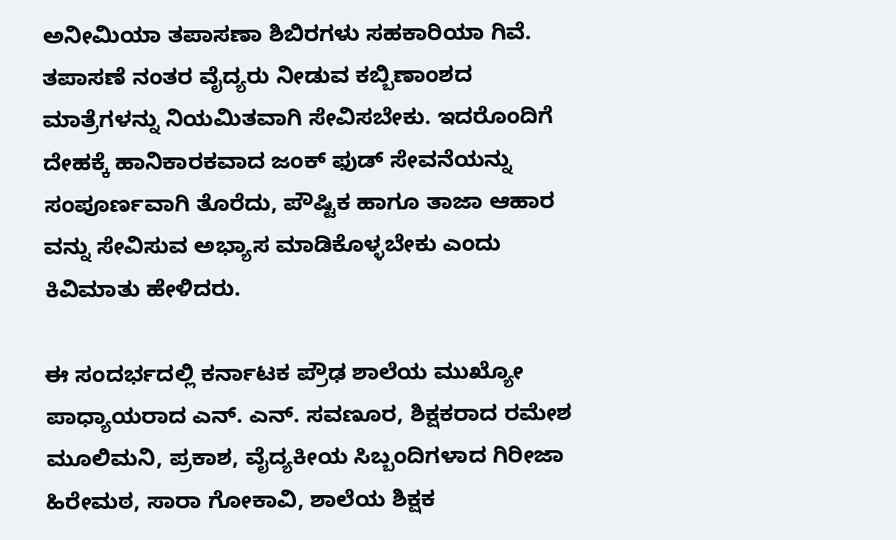ಅನೀಮಿಯಾ ತಪಾಸಣಾ ಶಿಬಿರಗಳು ಸಹಕಾರಿಯಾ ಗಿವೆ. ತಪಾಸಣೆ ನಂತರ ವೈದ್ಯರು ನೀಡುವ ಕಬ್ಬಿಣಾಂಶದ ಮಾತ್ರೆಗಳನ್ನು ನಿಯಮಿತವಾಗಿ ಸೇವಿಸಬೇಕು. ಇದರೊಂದಿಗೆ ದೇಹಕ್ಕೆ ಹಾನಿಕಾರಕವಾದ ಜಂಕ್ ಫುಡ್ ಸೇವನೆಯನ್ನು ಸಂಪೂರ್ಣವಾಗಿ ತೊರೆದು, ಪೌಷ್ಟಿಕ ಹಾಗೂ ತಾಜಾ ಆಹಾರ ವನ್ನು ಸೇವಿಸುವ ಅಭ್ಯಾಸ ಮಾಡಿಕೊಳ್ಳಬೇಕು ಎಂದು ಕಿವಿಮಾತು ಹೇಳಿದರು.

ಈ ಸಂದರ್ಭದಲ್ಲಿ ಕರ್ನಾಟಕ ಪ್ರೌಢ ಶಾಲೆಯ ಮುಖ್ಯೋ ಪಾಧ್ಯಾಯರಾದ ಎನ್. ಎನ್. ಸವಣೂರ, ಶಿಕ್ಷಕರಾದ ರಮೇಶ ಮೂಲಿಮನಿ, ಪ್ರಕಾಶ, ವೈದ್ಯಕೀಯ ಸಿಬ್ಬಂದಿಗಳಾದ ಗಿರೀಜಾ ಹಿರೇಮಠ, ಸಾರಾ ಗೋಕಾವಿ, ಶಾಲೆಯ ಶಿಕ್ಷಕ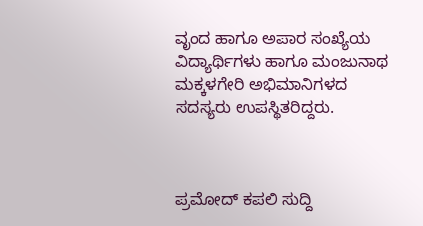ವೃಂದ ಹಾಗೂ ಅಪಾರ ಸಂಖ್ಯೆಯ ವಿದ್ಯಾರ್ಥಿಗಳು ಹಾಗೂ ಮಂಜುನಾಥ ಮಕ್ಕಳಗೇರಿ ಅಭಿಮಾನಿಗಳದ ಸದಸ್ಯರು ಉಪಸ್ಥಿತರಿದ್ದರು.



ಪ್ರಮೋದ್ ಕಪಲಿ ಸುದ್ದಿ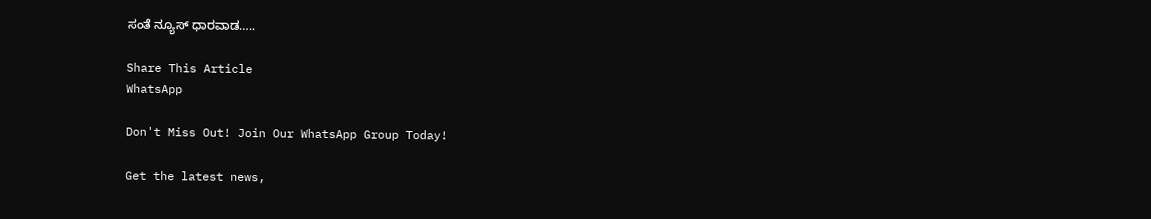ಸಂತೆ ನ್ಯೂಸ್ ಧಾರವಾಡ…..

Share This Article
WhatsApp

Don't Miss Out! Join Our WhatsApp Group Today!

Get the latest news,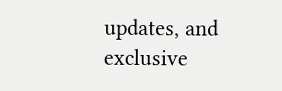updates, and exclusive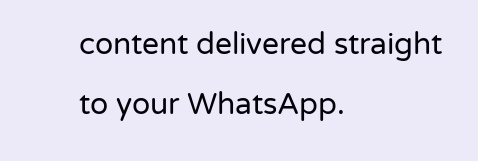content delivered straight to your WhatsApp.